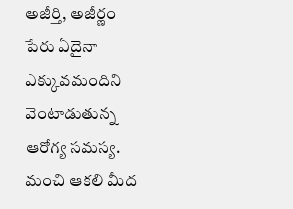అజీర్తి, అజీర్ణం పేరు ఏదైనా ఎక్కువమందిని వెంటాడుతున్న ఆరోగ్య సమస్య. మంచి ఆకలి మీద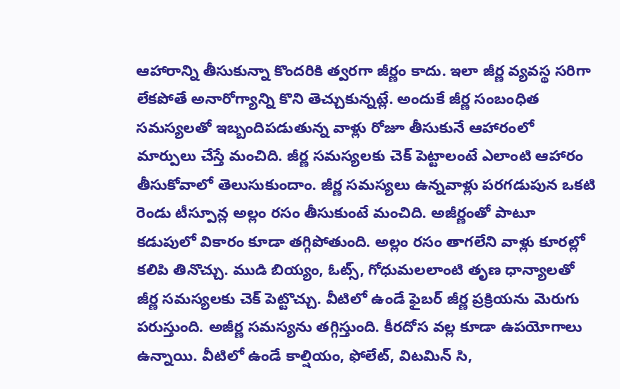ఆహారాన్ని తీసుకున్నా కొందరికి త్వరగా జీర్ణం కాదు. ఇలా జీర్ణ వ్యవస్థ సరిగా లేకపోతే అనారోగ్యాన్ని కొని తెచ్చుకున్నట్లే. అందుకే జీర్ణ సంబంధిత సమస్యలతో ఇబ్బందిపడుతున్న వాళ్లు రోజూ తీసుకునే ఆహారంలో మార్పులు చేస్తే మంచిది. జీర్ణ సమస్యలకు చెక్ పెట్టాలంటే ఎలాంటి ఆహారం తీసుకోవాలో తెలుసుకుందాం. జీర్ణ సమస్యలు ఉన్నవాళ్లు పరగడుపున ఒకటి రెండు టీస్పూన్ల అల్లం రసం తీసుకుంటే మంచిది. అజీర్ణంతో పాటూ కడుపులో వికారం కూడా తగ్గిపోతుంది. అల్లం రసం తాగలేని వాళ్లు కూరల్లో కలిపి తినొచ్చు. ముడి బియ్యం, ఓట్స్, గోధుమలలాంటి తృణ ధాన్యాలతో జీర్ణ సమస్యలకు చెక్ పెట్టొచ్చు. వీటిలో ఉండే ఫైబర్ జీర్ణ ప్రక్రియను మెరుగు పరుస్తుంది. అజీర్ణ సమస్యను తగ్గిస్తుంది. కీరదోస వల్ల కూడా ఉపయోగాలు ఉన్నాయి. వీటిలో ఉండే కాల్షియం, ఫోలేట్, విటమిన్ సి,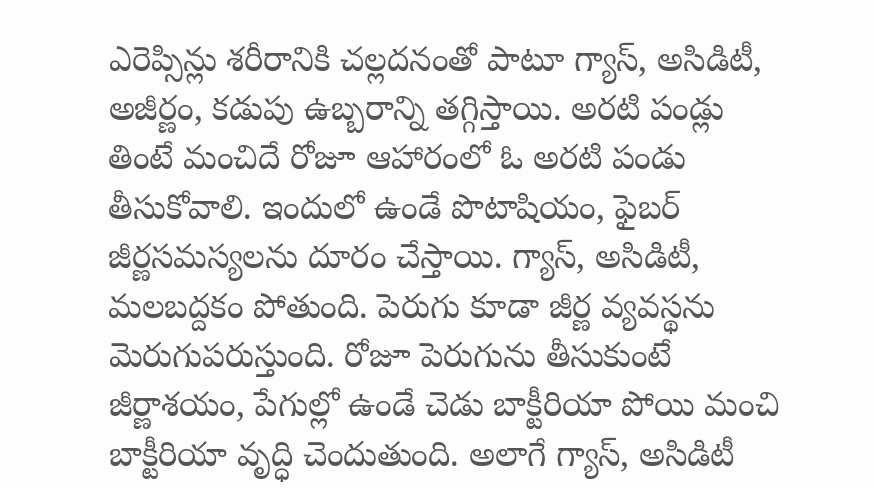ఎరెప్సిన్లు శరీరానికి చల్లదనంతో పాటూ గ్యాస్, అసిడిటీ, అజీర్ణం, కడుపు ఉబ్బరాన్ని తగ్గిస్తాయి. అరటి పండ్లు తింటే మంచిదే రోజూ ఆహారంలో ఓ అరటి పండు తీసుకోవాలి. ఇందులో ఉండే పొటాషియం, ఫైబర్ జీర్ణసమస్యలను దూరం చేస్తాయి. గ్యాస్, అసిడిటీ, మలబద్దకం పోతుంది. పెరుగు కూడా జీర్ణ వ్యవస్థను మెరుగుపరుస్తుంది. రోజూ పెరుగును తీసుకుంటే జీర్ణాశయం, పేగుల్లో ఉండే చెడు బాక్టీరియా పోయి మంచి బాక్టీరియా వృద్ధి చెందుతుంది. అలాగే గ్యాస్, అసిడిటీ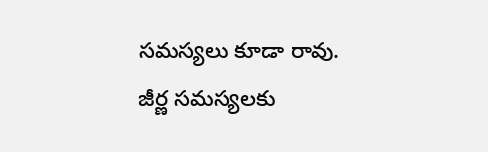సమస్యలు కూడా రావు. జీర్ణ సమస్యలకు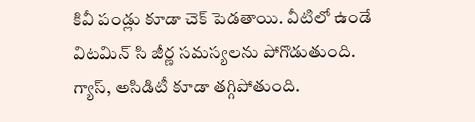కివీ పండ్లు కూడా చెక్ పెడతాయి. వీటిలో ఉండే విటమిన్ సి జీర్ణ సమస్యలను పోగొడుతుంది. గ్యాస్, అసిడిటీ కూడా తగ్గిపోతుంది.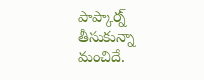పాప్కార్న్ తీసుకున్నా మంచిదే.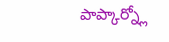పాప్కార్న్లో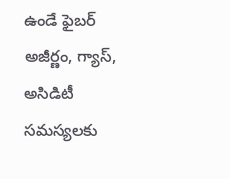ఉండే ఫైబర్ అజీర్ణం, గ్యాస్, అసిడిటీ సమస్యలకు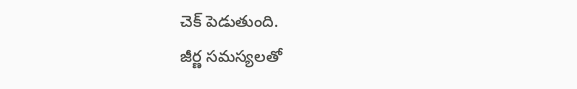చెక్ పెడుతుంది.
జీర్ణ సమస్యలతో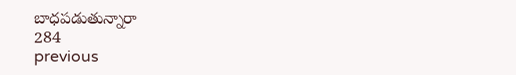బాధపడుతున్నారా
284
previous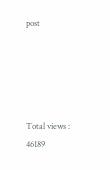post





Total views : 46189